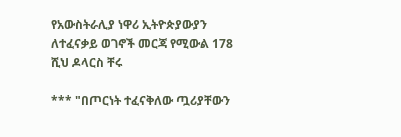የአውስትራሊያ ነዋሪ ኢትዮጵያውያን ለተፈናቃይ ወገኖች መርጃ የሚውል 178 ሺህ ዶላርስ ቸሩ

*** "በጦርነት ተፈናቅለው ጧሪያቸውን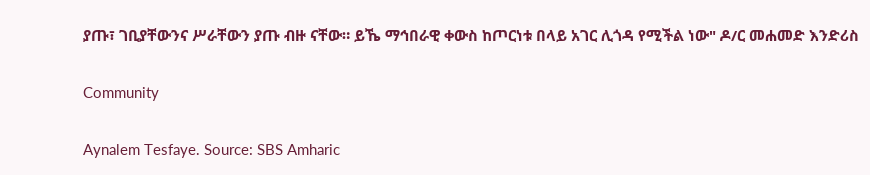ያጡ፣ ገቢያቸውንና ሥራቸውን ያጡ ብዙ ናቸው። ይኼ ማኅበራዊ ቀውስ ከጦርነቱ በላይ አገር ሊጎዳ የሚችል ነው" ዶ/ር መሐመድ እንድሪስ

Community

Aynalem Tesfaye. Source: SBS Amharic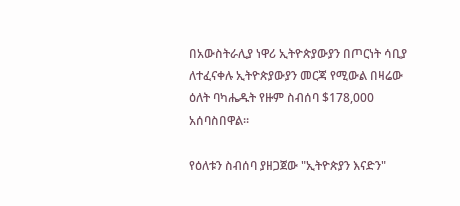በአውስትራሊያ ነዋሪ ኢትዮጵያውያን በጦርነት ሳቢያ ለተፈናቀሉ ኢትዮጵያውያን መርጃ የሚውል በዛሬው ዕለት ባካሔዱት የዙም ስብሰባ $178,000 አሰባስበዋል።

የዕለቱን ስብሰባ ያዘጋጀው "ኢትዮጵያን እናድን"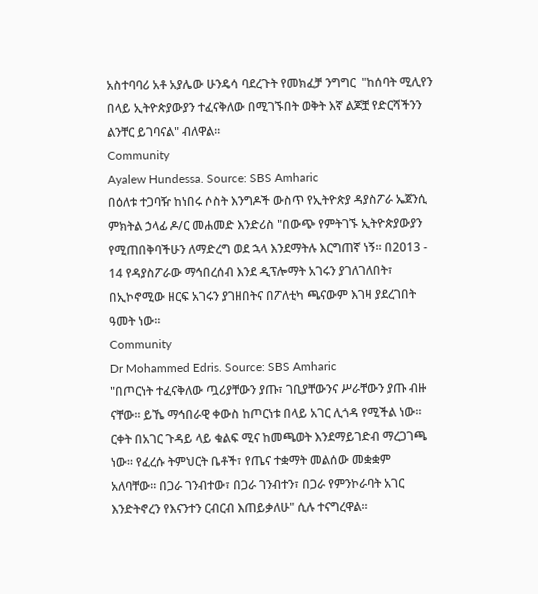አስተባባሪ አቶ አያሌው ሁንዴሳ ባደረጉት የመክፈቻ ንግግር  "ከሰባት ሚሊየን በላይ ኢትዮጵያውያን ተፈናቅለው በሚገኙበት ወቅት እኛ ልጆቿ የድርሻችንን ልንቸር ይገባናል" ብለዋል።
Community
Ayalew Hundessa. Source: SBS Amharic
በዕለቱ ተጋባዥ ከነበሩ ሶስት እንግዶች ውስጥ የኢትዮጵያ ዳያስፖራ ኤጀንሲ ምክትል ኃላፊ ዶ/ር መሐመድ እንድሪስ "በውጭ የምትገኙ ኢትዮጵያውያን የሚጠበቅባችሁን ለማድረግ ወደ ኋላ እንደማትሉ እርግጠኛ ነኝ። በ2013 - 14 የዳያስፖራው ማኅበረሰብ እንደ ዲፕሎማት አገሩን ያገለገለበት፣ በኢኮኖሚው ዘርፍ አገሩን ያገዘበትና በፖለቲካ ጫናውም እገዛ ያደረገበት ዓመት ነው።
Community
Dr Mohammed Edris. Source: SBS Amharic
"በጦርነት ተፈናቅለው ጧሪያቸውን ያጡ፣ ገቢያቸውንና ሥራቸውን ያጡ ብዙ ናቸው። ይኼ ማኅበራዊ ቀውስ ከጦርነቱ በላይ አገር ሊጎዳ የሚችል ነው። ርቀት በአገር ጉዳይ ላይ ቁልፍ ሚና ከመጫወት እንደማይገድብ ማረጋገጫ ነው። የፈረሱ ትምህርት ቤቶች፣ የጤና ተቋማት መልሰው መቋቋም አለባቸው። በጋራ ገንብተው፣ በጋራ ገንብተን፣ በጋራ የምንኮራባት አገር እንድትኖረን የእናንተን ርብርብ እጠይቃለሁ" ሲሉ ተናግረዋል።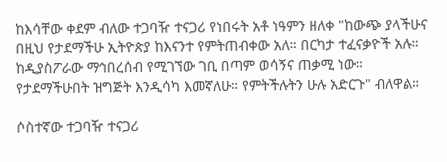ከእሳቸው ቀደም ብለው ተጋባዥ ተናጋሪ የነበሩት አቶ ነዓምን ዘለቀ "ከውጭ ያላችሁና በዚህ የታደማችሁ ኢትዮጵያ ከእናንተ የምትጠብቀው አለ። በርካታ ተፈናቃዮች አሉ። ከዲያስፖራው ማኅበረሰብ የሚገኘው ገቢ በጣም ወሳኝና ጠቃሚ ነው። የታደማችሁበት ዝግጅት እንዲሳካ እመኛለሁ። የምትችሉትን ሁሉ አድርጉ" ብለዋል።

ሶስተኛው ተጋባዥ ተናጋሪ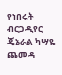የነበሩት ብርጋዲየር ጄኔራል ካሣዬ ጨመዳ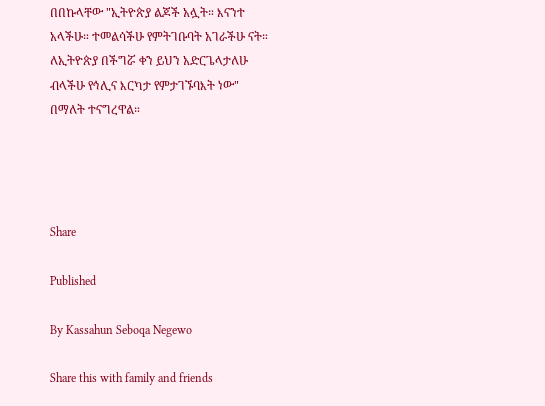በበኩላቸው "ኢትዮጵያ ልጆች አሏት። እናንተ አላችሁ። ተመልሳችሁ የምትገቡባት አገራችሁ ናት። ለኢትዮጵያ በችግሯ ቀን ይህን አድርጌላታለሁ ብላችሁ የኅሊና እርካታ የምታገኙባእት ነው" በማለት ተናግረዋል።




Share

Published

By Kassahun Seboqa Negewo

Share this with family and friends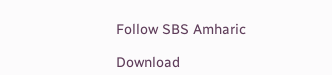Follow SBS Amharic

Download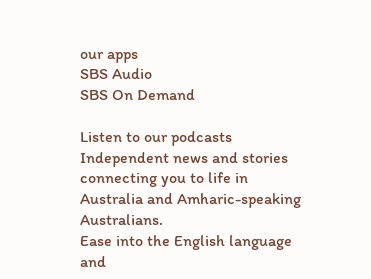our apps
SBS Audio
SBS On Demand

Listen to our podcasts
Independent news and stories connecting you to life in Australia and Amharic-speaking Australians.
Ease into the English language and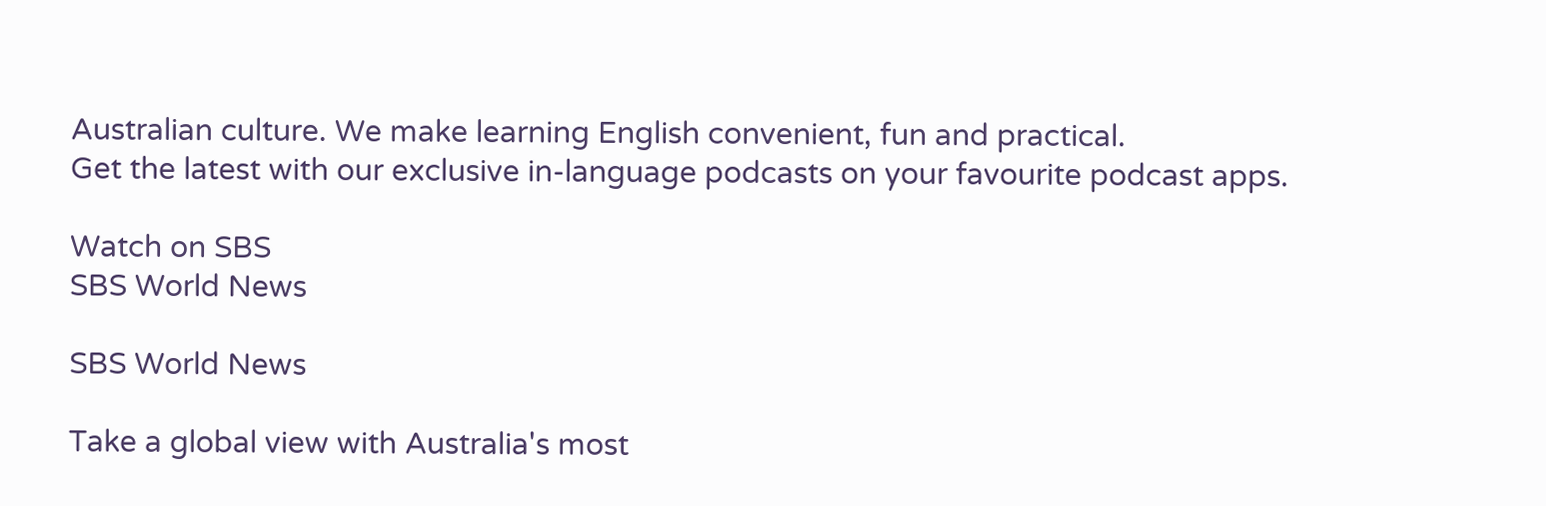Australian culture. We make learning English convenient, fun and practical.
Get the latest with our exclusive in-language podcasts on your favourite podcast apps.

Watch on SBS
SBS World News

SBS World News

Take a global view with Australia's most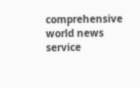comprehensive world news service